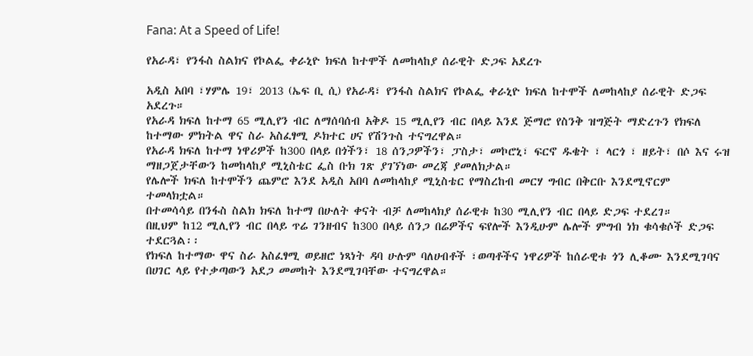Fana: At a Speed of Life!

የአራዳ፣ የንፋስ ስልክና የኮልፌ ቀራኒዮ ክፍለ ከተሞች ለመከላከያ ሰራዊት ድጋፍ አደረጉ

አዲስ አበባ ፣ሃምሌ 19፣ 2013 (ኤፍ ቢ ሲ) የአራዳ፣ የንፋስ ስልክና የኮልፌ ቀራኒዮ ክፍለ ከተሞች ለመከላከያ ሰራዊት ድጋፍ አደረጉ።
የአራዳ ክፍለ ከተማ 65 ሚሊየን ብር ለማሰባሰብ አቅዶ 15 ሚሊየን ብር በላይ እንደ ጅማሮ የስንቅ ዝግጅት ማድረጉን የክፍለ ከተማው ምክትል ዋና ስራ አስፈፃሚ ዶክተር ሀና የሽንጉስ ተናግረዋል።
የአራዳ ክፍለ ከተማ ነዋሪዎች ከ300 በላይ በጎችን፣ 18 ሰንጋዎችን፣ ፓስታ፣ መኮሮኒ፣ ፍርኖ ዱቄት ፣ ላርጎ ፣ ዘይት፣ በሶ እና ሩዝ ማዘጋጀታቸውን ከመከላከያ ሚኒስቴር ፌስ ቡክ ገጽ ያገኘነው መረጃ ያመለክታል።
የሌሎች ክፍለ ከተሞችን ጨምሮ እንደ አዲስ አበባ ለመከላከያ ሚኒስቴር የማስረከብ መርሃ ግብር በቅርቡ እንደሚኖርም ተመላክቷል።
በተመሳሳይ በንፋስ ስልክ ክፍለ ከተማ በሁለት ቀናት ብቻ ለመከላክያ ሰራዊቱ ከ30 ሚሊየን ብር በላይ ድጋፍ ተደረገ።
በዚህም ከ12 ሚሊየን ብር በላይ ጥሬ ገንዘብና ከ300 በላይ ሰንጋ በሬዎችና ፍየሎች እንዲሁም ሌሎች ምግብ ነክ ቁሳቁሶች ድጋፍ ተደርጓል፡፡
የክፍለ ከተማው ዋና ስራ አስፈፃሚ ወይዘሮ ነጻነት ዳባ ሁሉም ባለሀብቶች ፣ወጣቶችና ነዋሪዎች ከሰራዊቱ ጎን ሊቆሙ እንደሚገባና በሀገር ላይ የተቃጣውን አደጋ መመከት እንደሚገባቸው ተናግረዋል።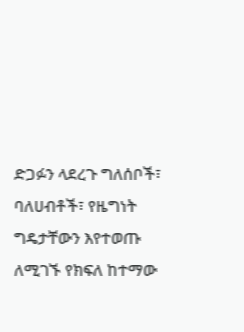ድጋፉን ላደረጉ ግለሰቦች፣ ባለሀብቶች፣ የዜግነት ግዴታቸውን እየተወጡ ለሚገኙ የክፍለ ከተማው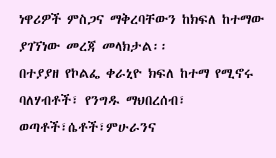ነዋሪዎች ምስጋና ማቅረባቸውን ከክፍለ ከተማው ያገኘነው መረጃ መላክታል፡፡
በተያያዘ የኮልፌ ቀራኒዮ ክፍለ ከተማ የሚኖሩ ባለሃብቶች፣ የንግዱ ማህበረሰብ፣ ወጣቶች፣ሴቶች፣ምሁራንና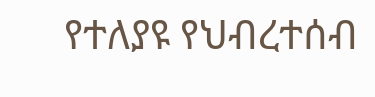የተለያዩ የህብረተሰብ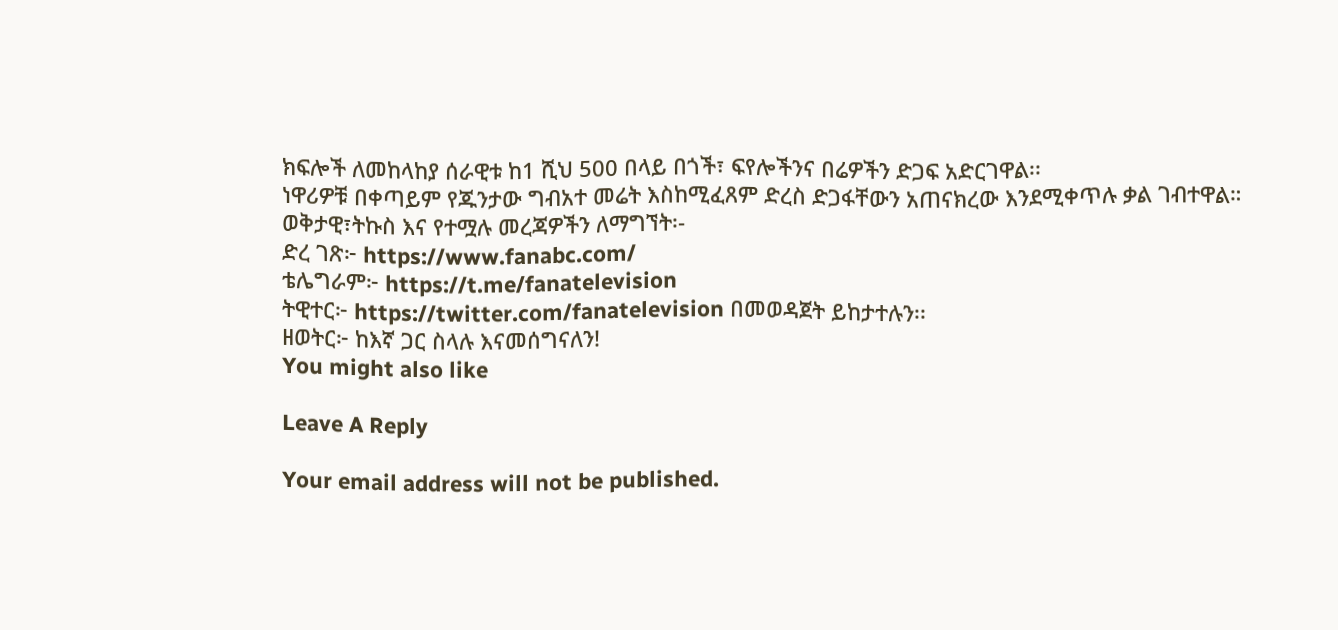ክፍሎች ለመከላከያ ሰራዊቱ ከ1 ሺህ 500 በላይ በጎች፣ ፍየሎችንና በሬዎችን ድጋፍ አድርገዋል፡፡
ነዋሪዎቹ በቀጣይም የጁንታው ግብአተ መሬት እስከሚፈጸም ድረስ ድጋፋቸውን አጠናክረው እንደሚቀጥሉ ቃል ገብተዋል።
ወቅታዊ፣ትኩስ እና የተሟሉ መረጃዎችን ለማግኘት፡-
ድረ ገጽ፦ https://www.fanabc.com/
ቴሌግራም፦ https://t.me/fanatelevision
ትዊተር፦ https://twitter.com/fanatelevision በመወዳጀት ይከታተሉን፡፡
ዘወትር፦ ከእኛ ጋር ስላሉ እናመሰግናለን!
You might also like

Leave A Reply

Your email address will not be published.